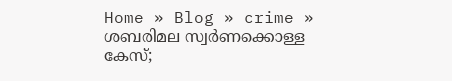Home » Blog » crime » ശബരിമല സ്വര്‍ണക്കൊള്ള കേസ്;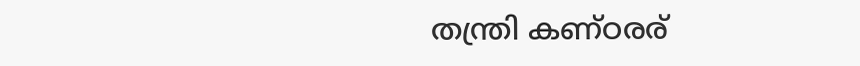തന്ത്രി കണ്ഠരര്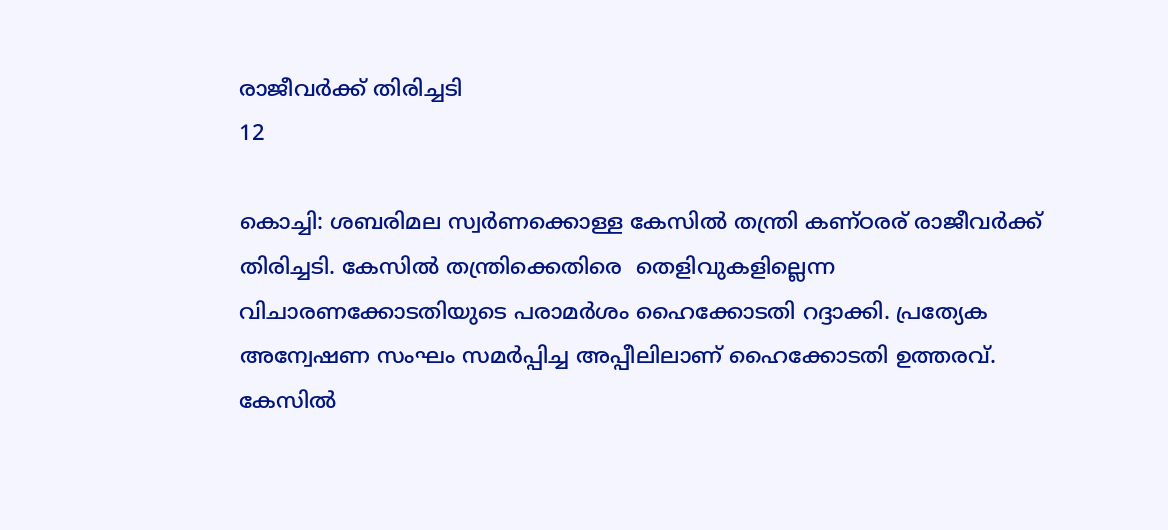രാജീവര്‍ക്ക് തിരിച്ചടി
12

കൊച്ചി: ശബരിമല സ്വര്‍ണക്കൊള്ള കേസില്‍ തന്ത്രി കണ്ഠരര് രാജീവര്‍ക്ക് തിരിച്ചടി. കേസില്‍ തന്ത്രിക്കെതിരെ  തെളിവുകളില്ലെന്ന വിചാരണക്കോടതിയുടെ പരാമര്‍ശം ഹൈക്കോടതി റദ്ദാക്കി. പ്രത്യേക അന്വേഷണ സംഘം സമര്‍പ്പിച്ച അപ്പീലിലാണ് ഹൈക്കോടതി ഉത്തരവ്. കേസില്‍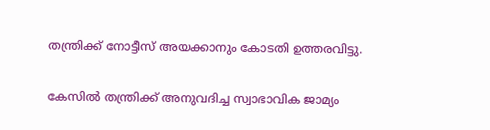തന്ത്രിക്ക് നോട്ടീസ് അയക്കാനും കോടതി ഉത്തരവിട്ടു.

കേസില്‍ തന്ത്രിക്ക് അനുവദിച്ച സ്വാഭാവിക ജാമ്യം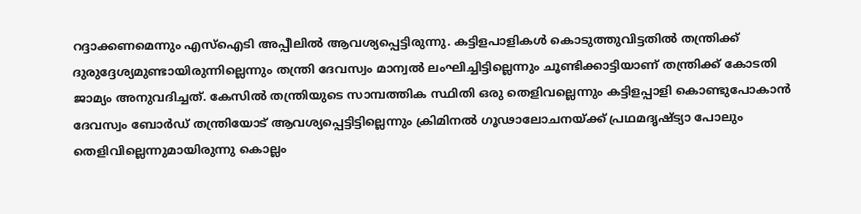റദ്ദാക്കണമെന്നും എസ്‌ഐടി അപ്പീലില്‍ ആവശ്യപ്പെട്ടിരുന്നു. കട്ടിളപാളികള്‍ കൊടുത്തുവിട്ടതില്‍ തന്ത്രിക്ക് ദുരുദ്ദേശ്യമുണ്ടായിരുന്നില്ലെന്നും തന്ത്രി ദേവസ്വം മാന്വല്‍ ലംഘിച്ചിട്ടില്ലെന്നും ചൂണ്ടിക്കാട്ടിയാണ് തന്ത്രിക്ക് കോടതി ജാമ്യം അനുവദിച്ചത്. കേസില്‍ തന്ത്രിയുടെ സാമ്പത്തിക സ്ഥിതി ഒരു തെളിവല്ലെന്നും കട്ടിളപ്പാളി കൊണ്ടുപോകാന്‍ ദേവസ്വം ബോര്‍ഡ് തന്ത്രിയോട് ആവശ്യപ്പെട്ടിട്ടില്ലെന്നും ക്രിമിനല്‍ ഗൂഢാലോചനയ്ക്ക് പ്രഥമദൃഷ്ട്യാ പോലും തെളിവില്ലെന്നുമായിരുന്നു കൊല്ലം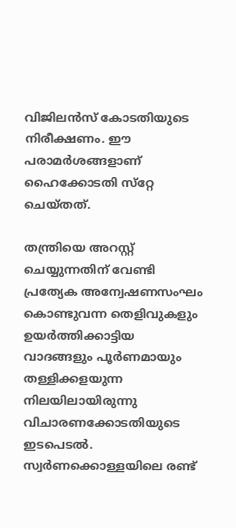വിജിലന്‍സ് കോടതിയുടെ നിരീക്ഷണം. ഈ പരാമര്‍ശങ്ങളാണ് ഹൈക്കോടതി സ്‌റ്റേ ചെയ്തത്.

തന്ത്രിയെ അറസ്റ്റ് ചെയ്യുന്നതിന് വേണ്ടി പ്രത്യേക അന്വേഷണസംഘം കൊണ്ടുവന്ന തെളിവുകളും ഉയര്‍ത്തിക്കാട്ടിയ വാദങ്ങളും പൂര്‍ണമായും തള്ളിക്കളയുന്ന നിലയിലായിരുന്നു വിചാരണക്കോടതിയുടെ ഇടപെടല്‍. സ്വര്‍ണക്കൊള്ളയിലെ രണ്ട്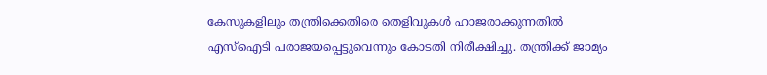കേസുകളിലും തന്ത്രിക്കെതിരെ തെളിവുകള്‍ ഹാജരാക്കുന്നതില്‍ എസ്‌ഐടി പരാജയപ്പെട്ടുവെന്നും കോടതി നിരീക്ഷിച്ചു. തന്ത്രിക്ക് ജാമ്യം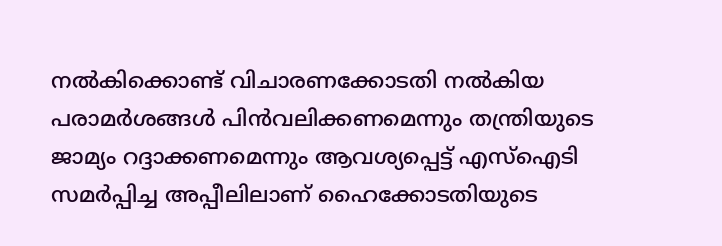നല്‍കിക്കൊണ്ട് വിചാരണക്കോടതി നല്‍കിയ പരാമര്‍ശങ്ങള്‍ പിന്‍വലിക്കണമെന്നും തന്ത്രിയുടെ ജാമ്യം റദ്ദാക്കണമെന്നും ആവശ്യപ്പെട്ട് എസ്‌ഐടി സമര്‍പ്പിച്ച അപ്പീലിലാണ് ഹൈക്കോടതിയുടെ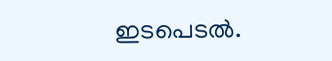ഇടപെടല്‍.